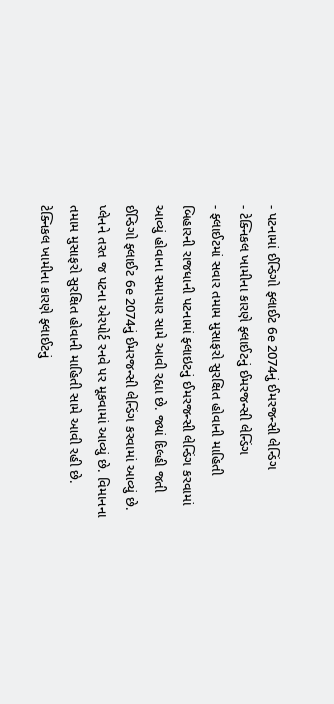- પટનામાં ઈન્ડિગો ફ્લાઈટ 6e 2074નું ઈમરજન્સી લેન્ડિંગ
- ટેક્નિકલ ખામીના કારણે ફ્લાઈટનું ઈમરજન્સી લેન્ડિંગ
- ફ્લાઈટમાં સવાર તમામ મુસાફરો સુરક્ષિત હોવાની માહિતી
બિહારની રાજધાની પટનામાં ફ્લાઇટનું ઈમરજન્સી લેન્ડિંગ કરવામાં આવ્યું હોવાના સમાચાર સામે આવી રહ્યા છે. જ્યાં દિલ્હી જતી ઈન્ડિગો ફ્લાઈટ 6e 2074નું ઈમરજન્સી લેન્ડિંગ કરવામાં આવ્યું છે. પ્લેનને તરત જ પટના એરપોર્ટ રનવે પર મૂકવામાં આવ્યું છે. વિમાનના તમામ મુસાફરો સુરક્ષિત હોવાની માહિતી સામે આવી રહી છે.
ટેક્નિકલ ખામીના કારણે ફ્લાઈટનું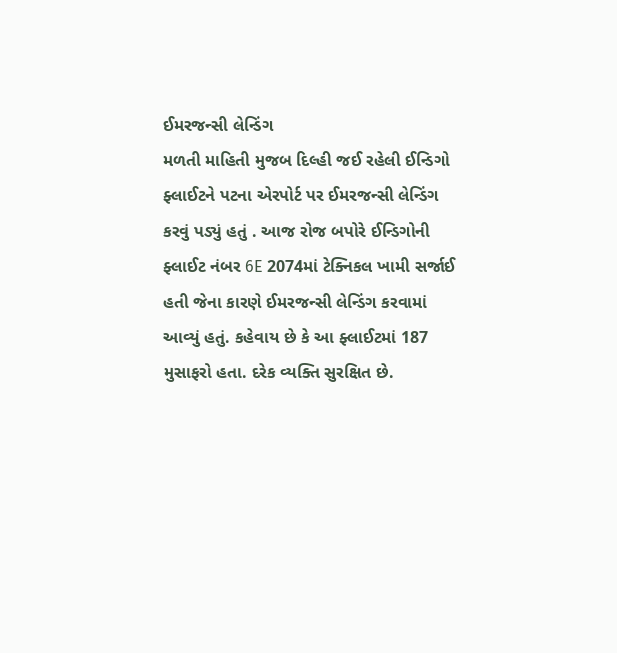ઈમરજન્સી લેન્ડિંગ
મળતી માહિતી મુજબ દિલ્હી જઈ રહેલી ઈન્ડિગો ફ્લાઈટને પટના એરપોર્ટ પર ઈમરજન્સી લેન્ડિંગ કરવું પડ્યું હતું . આજ રોજ બપોરે ઈન્ડિગોની ફ્લાઈટ નંબર 6E 2074માં ટેક્નિકલ ખામી સર્જાઈ હતી જેના કારણે ઈમરજન્સી લેન્ડિંગ કરવામાં આવ્યું હતું. કહેવાય છે કે આ ફ્લાઈટમાં 187 મુસાફરો હતા. દરેક વ્યક્તિ સુરક્ષિત છે.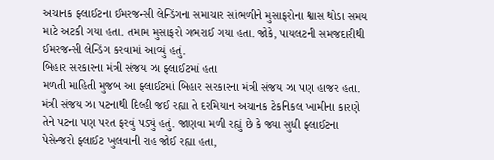અચાનક ફ્લાઈટના ઈમરજન્સી લેન્ડિંગના સમાચાર સાંભળીને મુસાફરોના શ્વાસ થોડા સમય માટે અટકી ગયા હતા. તમામ મુસાફરો ગભરાઈ ગયા હતા. જોકે, પાયલટની સમજદારીથી ઈમરજન્સી લેન્ડિંગ કરવામાં આવ્યું હતું.
બિહાર સરકારના મંત્રી સંજય ઝા ફ્લાઈટમાં હતા
મળતી માહિતી મુજબ આ ફ્લાઈટમાં બિહાર સરકારના મંત્રી સંજય ઝા પણ હાજર હતા. મંત્રી સંજય ઝા પટનાથી દિલ્હી જઈ રહ્યા તે દરમિયાન અચાનક ટેકનિકલ ખામીના કારણે તેને પટના પણ પરત ફરવું પડ્યું હતું. જાણવા મળી રહ્યું છે કે જ્યા સુધી ફ્લાઈટના પેસેન્જરો ફ્લાઈટ ખુલવાની રાહ જોઈ રહ્યા હતા,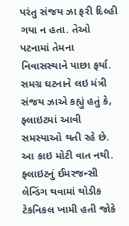પરંતુ સંજય ઝા ફરી દિલ્હી ગયા ન હતા. તેઓ પટનામાં તેમના નિવાસસ્થાને પાછા ફર્યા. સમગ્ર ઘટનાને લઇ મંત્રી સંજય ઝાએ કહ્યું હતું કે, ફ્લાઇટમાં આવી સમસ્યાઓ થતી રહે છે. આ કાઇ મોટી વાત નથી. ફ્લાઇટનું ઈમરજન્સી લેન્ડિંગ થવામાં થોડીક ટેકનિકલ ખામી હતી જોકે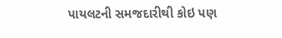પાયલટની સમજદારીથી કોઇ પણ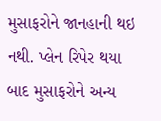મુસાફરોને જાનહાની થઇ નથી. પ્લેન રિપેર થયા બાદ મુસાફરોને અન્ય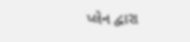પ્લેન દ્વારા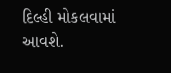દિલ્હી મોકલવામાં આવશે.